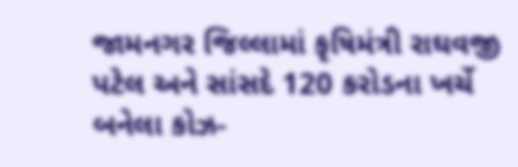જામનગર જિલ્લામાં કૃષિમંત્રી રાઘવજી પટેલ અને સાંસદે 120 કરોડના ખર્ચે બનેલા કોઝ-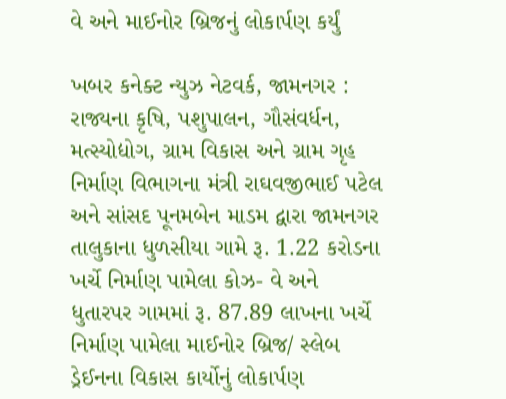વે અને માઈનોર બ્રિજનું લોકાર્પણ કર્યું

ખબર કનેક્ટ ન્યુઝ નેટવર્ક, જામનગર : રાજ્યના કૃષિ, પશુપાલન, ગૌસંવર્ધન, મત્સ્યોદ્યોગ, ગ્રામ વિકાસ અને ગ્રામ ગૃહ નિર્માણ વિભાગના મંત્રી રાઘવજીભાઈ પટેલ અને સાંસદ પૂનમબેન માડમ દ્વારા જામનગર તાલુકાના ધુળસીયા ગામે રૂ. 1.22 કરોડના ખર્ચે નિર્માણ પામેલા કોઝ- વે અને ધુતારપર ગામમાં રૂ. 87.89 લાખના ખર્ચે નિર્માણ પામેલા માઈનોર બ્રિજ/ સ્લેબ ડ્રેઈનના વિકાસ કાર્યોનું લોકાર્પણ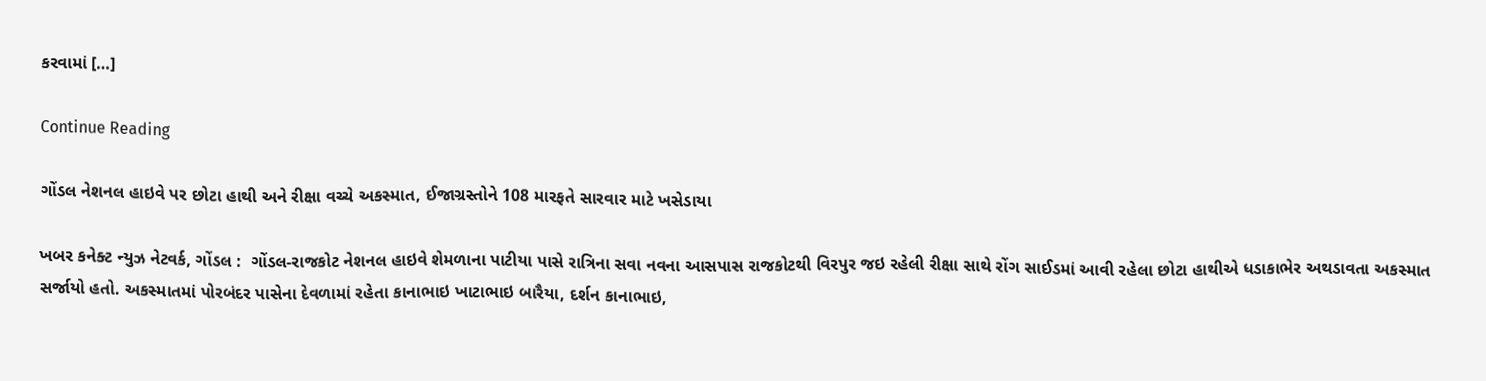કરવામાં […]

Continue Reading

ગોંડલ નેશનલ હાઇવે પર છોટા હાથી અને રીક્ષા વચ્ચે અકસ્માત, ઈજાગ્રસ્તોને 108 મારફતે સારવાર માટે ખસેડાયા

ખબર કનેક્ટ ન્યુઝ નેટવર્ક, ગોંડલ :  ગોંડલ-રાજકોટ નેશનલ હાઇવે શેમળાના પાટીયા પાસે રાત્રિના સવા નવના આસપાસ રાજકોટથી વિરપુર જઇ રહેલી રીક્ષા સાથે રોંગ સાઈડમાં આવી રહેલા છોટા હાથીએ ધડાકાભેર અથડાવતા અકસ્માત સર્જાયો હતો. અકસ્માતમાં પોરબંદર પાસેના દેવળામાં રહેતા કાનાભાઇ ખાટાભાઇ બારૈયા, દર્શન કાનાભાઇ,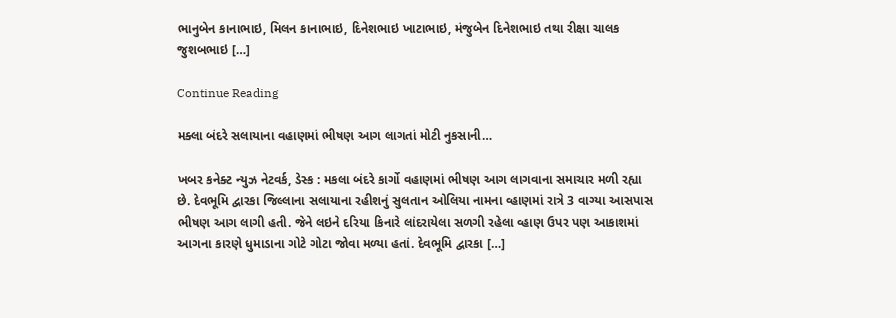ભાનુબેન કાનાભાઇ, મિલન કાનાભાઇ, દિનેશભાઇ ખાટાભાઇ, મંજુબેન દિનેશભાઇ તથા રીક્ષા ચાલક જુશબભાઇ […]

Continue Reading

મક્લા બંદરે સલાયાના વહાણમાં ભીષણ આગ લાગતાં મોટી નુકસાની…

ખબર કનેક્ટ ન્યુઝ નેટવર્ક, ડેસ્ક : મકલા બંદરે કાર્ગો વહાણમાં ભીષણ આગ લાગવાના સમાચાર મળી રહ્યા છે. દેવભૂમિ દ્વારકા જિલ્લાના સલાયાના રહીશનું સુલતાન ઓલિયા નામના વ્હાણમાં રાત્રે 3 વાગ્યા આસપાસ ભીષણ આગ લાગી હતી. જેને લઇને દરિયા કિનારે લાંદરાયેલા સળગી રહેલા વ્હાણ ઉપર પણ આકાશમાં આગના કારણે ધુમાડાના ગોટે ગોટા જોવા મળ્યા હતાં. દેવભૂમિ દ્વારકા […]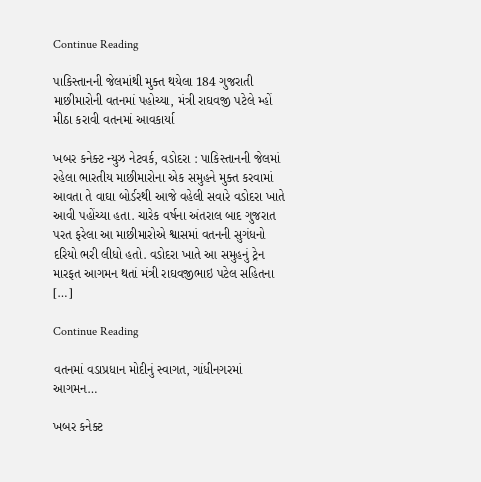Continue Reading

પાકિસ્તાનની જેલમાંથી મુક્ત થયેલા 184 ગુજરાતી માછીમારોની વતનમાં પહોચ્યા, મંત્રી રાઘવજી પટેલે મ્હોં મીઠા કરાવી વતનમાં આવકાર્યા

ખબર કનેક્ટ ન્યુઝ નેટવર્ક, વડોદરા : પાકિસ્તાનની જેલમાં રહેલા ભારતીય માછીમારોના એક સમુહને મુક્ત કરવામાં આવતા તે વાઘા બોર્ડરથી આજે વહેલી સવારે વડોદરા ખાતે આવી પહોંચ્યા હતા. ચારેક વર્ષના અંતરાલ બાદ ગુજરાત પરત ફરેલા આ માછીમારોએ શ્વાસમાં વતનની સુગંધનો દરિયો ભરી લીધો હતો. વડોદરા ખાતે આ સમુહનું ટ્રેન મારફત આગમન થતાં મંત્રી રાઘવજીભાઇ પટેલ સહિતના […]

Continue Reading

વતનમાં વડાપ્રધાન મોદીનું સ્વાગત, ગાંધીનગરમાં આગમન…

ખબર કનેક્ટ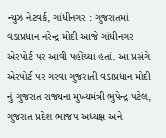ન્યુઝ નેટવર્ક, ગાંધીનગર : ગુજરાતમાં વડાપ્રધાન નરેન્દ્ર મોદી આજે ગાંધીનગર એરપોર્ટ પર આવી પહોંચ્યા હતાં. આ પ્રસંગે એરપોર્ટ પર ગરવા ગુજરાતી વડાપ્રધાન મોદી નું ગુજરાત રાજ્યના મુખ્યમંત્રી ભુપેન્દ્ર પટેલ, ગુજરાત પ્રદેશ ભાજપ અધ્યક્ષ અને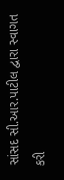સાંસદ સી.આર.પાટીલ દ્વારા સ્વાગત કરી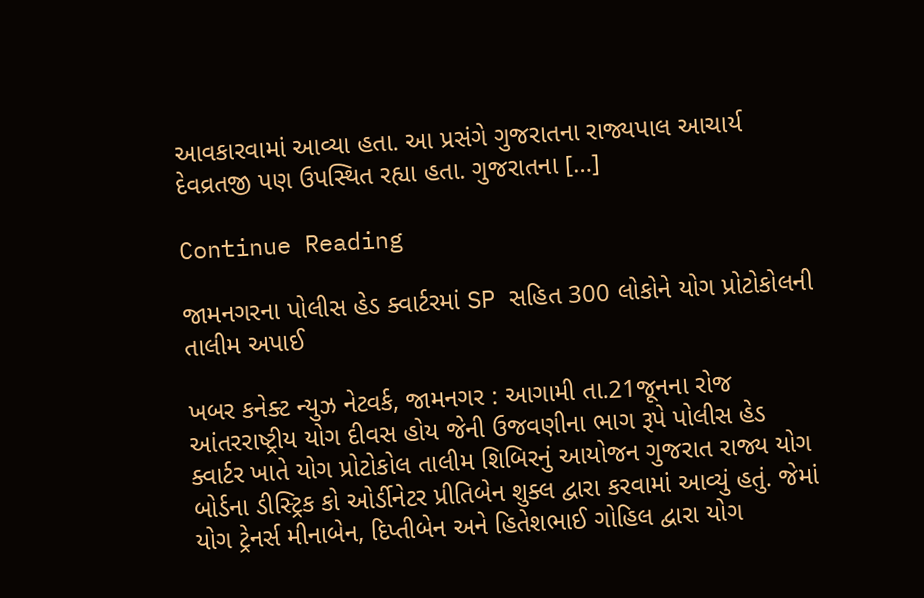આવકારવામાં આવ્યા હતા. આ પ્રસંગે ગુજરાતના રાજ્યપાલ આચાર્ય દેવવ્રતજી પણ ઉપસ્થિત રહ્યા હતા. ગુજરાતના […]

Continue Reading

જામનગરના પોલીસ હેડ ક્વાર્ટરમાં SP સહિત 300 લોકોને યોગ પ્રોટોકોલની તાલીમ અપાઈ

ખબર કનેક્ટ ન્યુઝ નેટવર્ક, જામનગર : આગામી તા.21જૂનના રોજ આંતરરાષ્ટ્રીય યોગ દીવસ હોય જેની ઉજવણીના ભાગ રૂપે પોલીસ હેડ ક્વાર્ટર ખાતે યોગ પ્રોટોકોલ તાલીમ શિબિરનું આયોજન ગુજરાત રાજ્ય યોગ બોર્ડના ડીસ્ટ્રિક કો ઓર્ડીનેટર પ્રીતિબેન શુક્લ દ્વારા કરવામાં આવ્યું હતું. જેમાં યોગ ટ્રેનર્સ મીનાબેન, દિપ્તીબેન અને હિતેશભાઈ ગોહિલ દ્વારા યોગ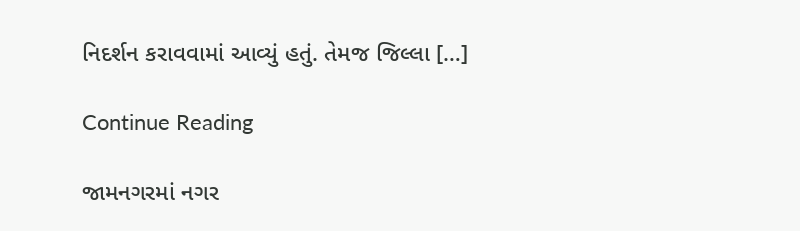નિદર્શન કરાવવામાં આવ્યું હતું. તેમજ જિલ્લા […]

Continue Reading

જામનગરમાં નગર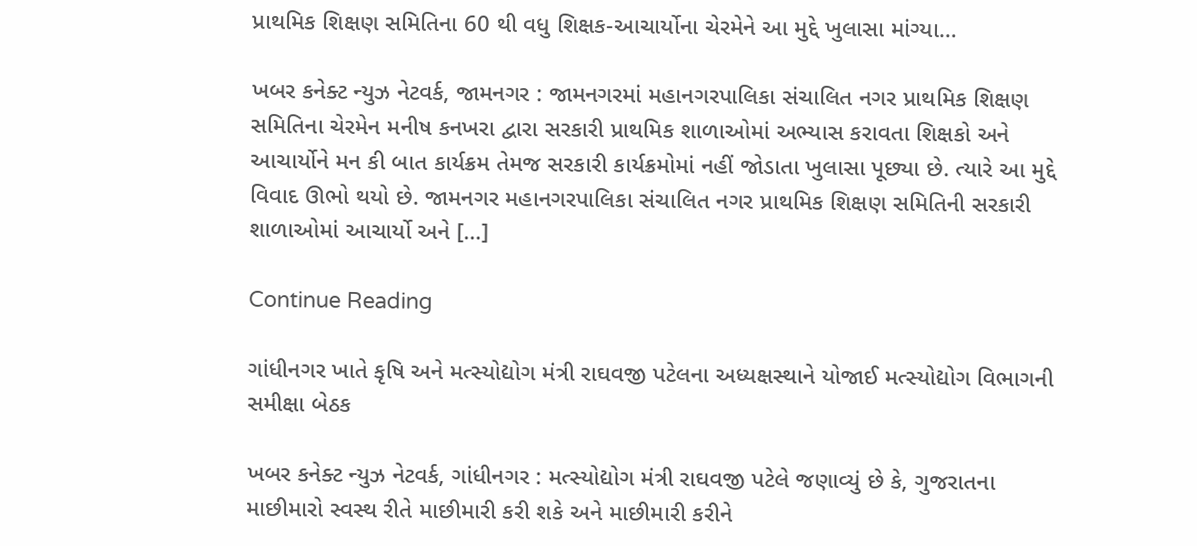પ્રાથમિક શિક્ષણ સમિતિના 60 થી વધુ શિક્ષક-આચાર્યોના ચેરમેને આ મુદ્દે ખુલાસા માંગ્યા…

ખબર કનેક્ટ ન્યુઝ નેટવર્ક, જામનગર : જામનગરમાં મહાનગરપાલિકા સંચાલિત નગર પ્રાથમિક શિક્ષણ સમિતિના ચેરમેન મનીષ કનખરા દ્વારા સરકારી પ્રાથમિક શાળાઓમાં અભ્યાસ કરાવતા શિક્ષકો અને આચાર્યોને મન કી બાત કાર્યક્રમ તેમજ સરકારી કાર્યક્રમોમાં નહીં જોડાતા ખુલાસા પૂછ્યા છે. ત્યારે આ મુદ્દે વિવાદ ઊભો થયો છે. જામનગર મહાનગરપાલિકા સંચાલિત નગર પ્રાથમિક શિક્ષણ સમિતિની સરકારી શાળાઓમાં આચાર્યો અને […]

Continue Reading

ગાંધીનગર ખાતે કૃષિ અને મત્સ્યોદ્યોગ મંત્રી રાઘવજી પટેલના અધ્યક્ષસ્થાને યોજાઈ મત્સ્યોદ્યોગ વિભાગની સમીક્ષા બેઠક

ખબર કનેક્ટ ન્યુઝ નેટવર્ક, ગાંધીનગર : મત્સ્યોદ્યોગ મંત્રી રાઘવજી પટેલે જણાવ્યું છે કે, ગુજરાતના માછીમારો સ્વસ્થ રીતે માછીમારી કરી શકે અને માછીમારી કરીને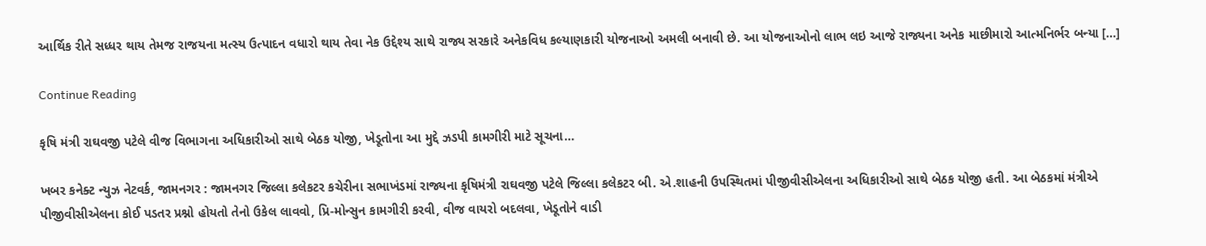આર્થિક રીતે સધ્ધર થાય તેમજ રાજયના મત્સ્ય ઉત્પાદન વધારો થાય તેવા નેક ઉદ્દેશ્ય સાથે રાજ્ય સરકારે અનેકવિધ કલ્યાણકારી યોજનાઓ અમલી બનાવી છે. આ યોજનાઓનો લાભ લઇ આજે રાજ્યના અનેક માછીમારો આત્મનિર્ભર બન્યા […]

Continue Reading

કૃષિ મંત્રી રાઘવજી પટેલે વીજ વિભાગના અધિકારીઓ સાથે બેઠક યોજી, ખેડૂતોના આ મુદ્દે ઝડપી કામગીરી માટે સૂચના…

ખબર કનેક્ટ ન્યુઝ નેટવર્ક, જામનગર : જામનગર જિલ્લા કલેકટર કચેરીના સભાખંડમાં રાજ્યના કૃષિમંત્રી રાઘવજી પટેલે જિલ્લા કલેકટર બી. એ.શાહની ઉપસ્થિતમાં પીજીવીસીએલના અધિકારીઓ સાથે બેઠક યોજી હતી. આ બેઠકમાં મંત્રીએ પીજીવીસીએલના કોઈ પડતર પ્રશ્નો હોયતો તેનો ઉકેલ લાવવો, પ્રિ-મોન્સુન કામગીરી કરવી, વીજ વાયરો બદલવા, ખેડૂતોને વાડી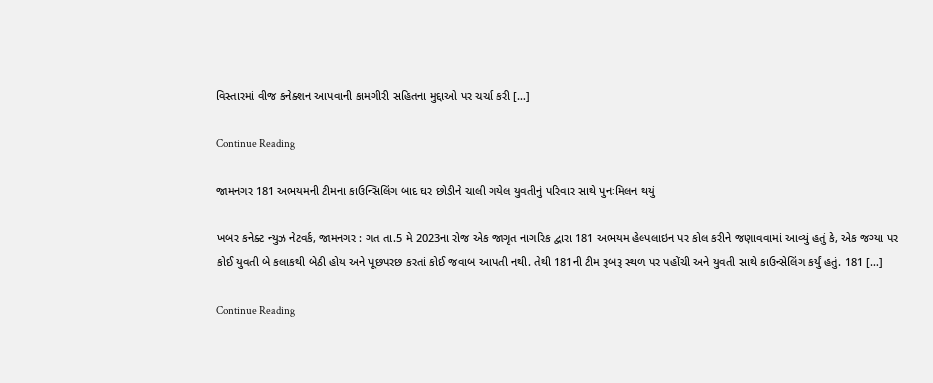વિસ્તારમાં વીજ કનેક્શન આપવાની કામગીરી સહિતના મુદ્દાઓ પર ચર્ચા કરી […]

Continue Reading

જામનગર 181 અભયમની ટીમના કાઉન્સિલિંગ બાદ ઘર છોડીને ચાલી ગયેલ યુવતીનું પરિવાર સાથે પુનઃમિલન થયું

ખબર કનેક્ટ ન્યુઝ નેટવર્ક, જામનગર : ગત તા.5 મે 2023ના રોજ એક જાગૃત નાગરિક દ્વારા 181 અભયમ હેલ્પલાઇન પર કોલ કરીને જણાવવામાં આવ્યું હતું કે, એક જગ્યા પર કોઈ યુવતી બે કલાકથી બેઠી હોય અને પૂછપરછ કરતાં કોઈ જવાબ આપતી નથી. તેથી 181ની ટીમ રૂબરૂ સ્થળ પર પહોંચી અને યુવતી સાથે કાઉન્સેલિંગ કર્યું હતું. 181 […]

Continue Reading